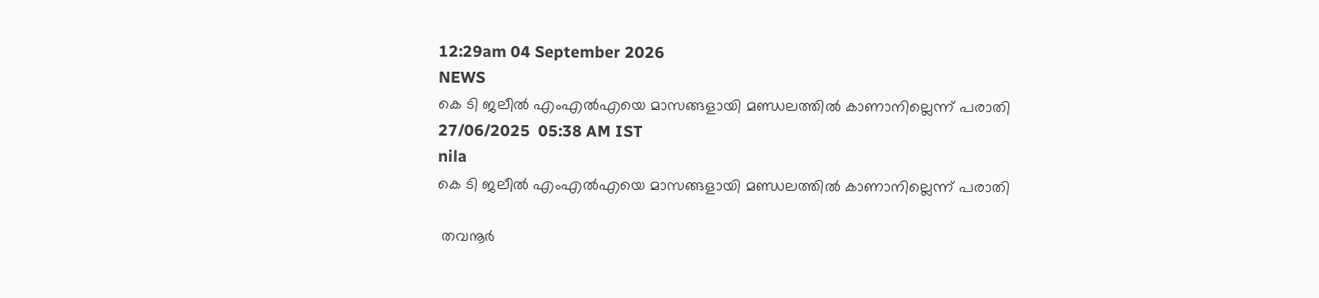12:29am 04 September 2026
NEWS
കെ ടി ജലീൽ എംഎൽഎയെ മാസങ്ങളായി മണ്ഡലത്തിൽ കാണാനില്ലെന്ന് പരാതി
27/06/2025  05:38 AM IST
nila
കെ ടി ജലീൽ എംഎൽഎയെ മാസങ്ങളായി മണ്ഡലത്തിൽ കാണാനില്ലെന്ന് പരാതി

 തവനൂർ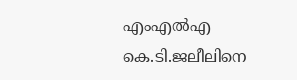എംഎൽഎ കെ.ടി.ജലീലിനെ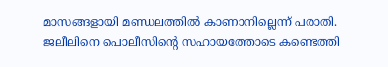മാസങ്ങളായി മണ്ഡലത്തിൽ കാണാനില്ലെന്ന് പരാതി. ജലീലിനെ പൊലീസിന്റെ സഹായത്തോടെ കണ്ടെത്തി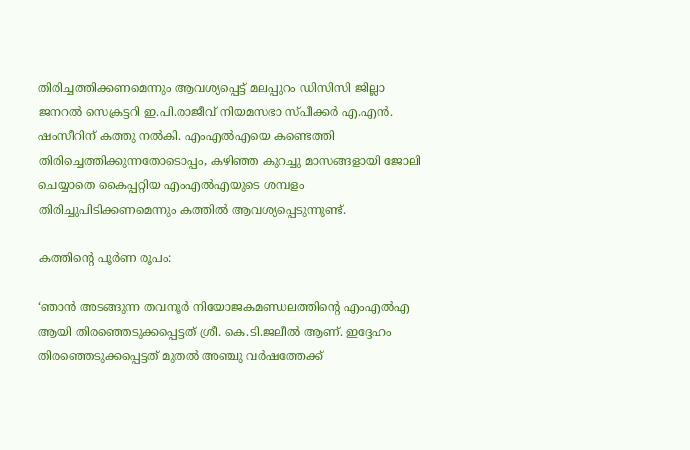തിരിച്ചത്തിക്കണമെന്നും ആവശ്യപ്പെട്ട് മലപ്പുറം ഡിസിസി ജില്ലാ ജനറൽ സെക്രട്ടറി ഇ.പി.രാജീവ് നിയമസഭാ സ്പീക്കർ എ.എൻ. ഷംസീറിന് കത്തു നൽകി. എംഎൽഎയെ കണ്ടെത്തി തിരിച്ചെത്തിക്കുന്നതോടൊപ്പം, കഴിഞ്ഞ കുറച്ചു മാസങ്ങളായി ജോലി ചെയ്യാതെ കൈപ്പറ്റിയ എംഎൽഎയുടെ ശമ്പളം തിരിച്ചുപിടിക്കണമെന്നും കത്തിൽ ആവശ്യപ്പെടുന്നുണ്ട്.

കത്തിന്റെ പൂർണ രൂപം:

‘ഞാൻ അടങ്ങുന്ന തവനൂർ നിയോജകമണ്ഡലത്തിന്റെ എംഎൽഎ ആയി തിരഞ്ഞെടുക്കപ്പെട്ടത് ശ്രീ. കെ.ടി.ജലീൽ ആണ്. ഇദ്ദേഹം തിരഞ്ഞെടുക്കപ്പെട്ടത് മുതൽ അഞ്ചു വർഷത്തേക്ക്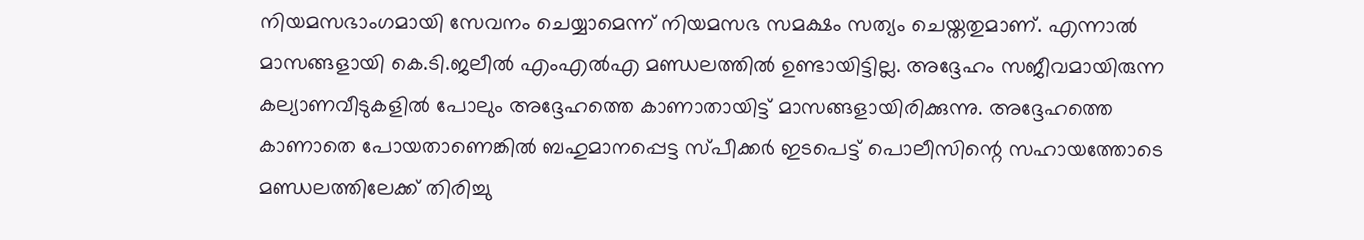നിയമസഭാംഗമായി സേവനം ചെയ്യാമെന്ന് നിയമസഭ സമക്ഷം സത്യം ചെയ്തതുമാണ്. എന്നാൽ മാസങ്ങളായി കെ.ടി.ജലീൽ എംഎൽഎ മണ്ഡലത്തിൽ ഉണ്ടായിട്ടില്ല. അദ്ദേഹം സജീവമായിരുന്ന കല്യാണവീടുകളിൽ പോലും അദ്ദേഹത്തെ കാണാതായിട്ട് മാസങ്ങളായിരിക്കുന്നു. അദ്ദേഹത്തെ കാണാതെ പോയതാണെങ്കിൽ ബഹുമാനപ്പെട്ട സ്‌പീക്കർ ഇടപെട്ട് പൊലീസിന്റെ സഹായത്തോടെ മണ്ഡലത്തിലേക്ക് തിരിച്ചു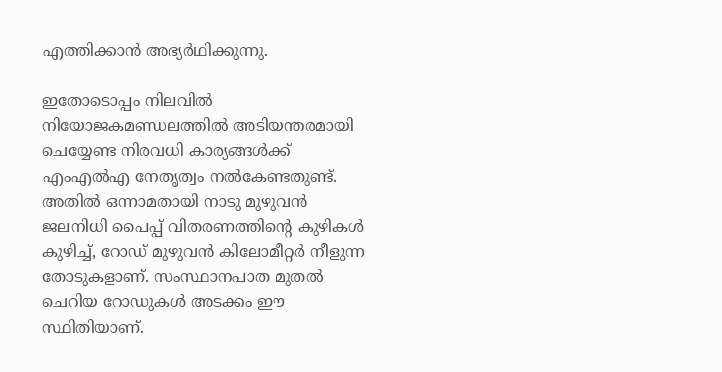എത്തിക്കാൻ അഭ്യർഥിക്കുന്നു.

ഇതോടൊപ്പം നിലവിൽ നിയോജകമണ്ഡലത്തിൽ അടിയന്തരമായി ചെയ്യേണ്ട നിരവധി കാര്യങ്ങൾക്ക് എംഎൽഎ നേതൃത്വം നൽകേണ്ടതുണ്ട്. അതിൽ ഒന്നാമതായി നാടു മുഴുവൻ ജലനിധി പൈപ്പ് വിതരണത്തിന്റെ കുഴികൾ കുഴിച്ച്, റോഡ് മുഴുവൻ കിലോമീറ്റർ നീളുന്ന തോടുകളാണ്. സംസ്ഥാനപാത മുതൽ ചെറിയ റോഡുകൾ അടക്കം ഈ സ്ഥിതിയാണ്.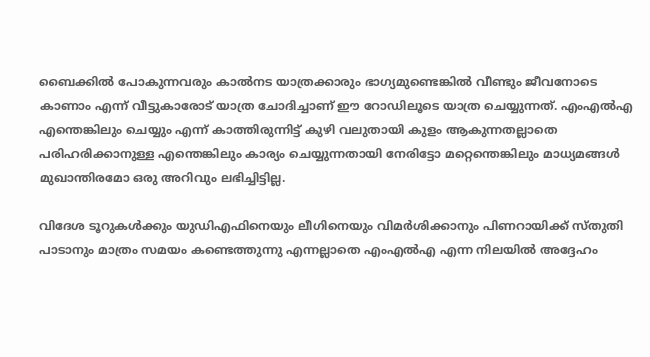ബൈക്കിൽ പോകുന്നവരും കാൽനട യാത്രക്കാരും ഭാഗ്യമുണ്ടെങ്കിൽ വീണ്ടും ജീവനോടെ കാണാം എന്ന് വീട്ടുകാരോട് യാത്ര ചോദിച്ചാണ് ഈ റോഡിലൂടെ യാത്ര ചെയ്യുന്നത്. എംഎൽഎ എന്തെങ്കിലും ചെയ്യും എന്ന് കാത്തിരുന്നിട്ട് കുഴി വലുതായി കുളം ആകുന്നതല്ലാതെ പരിഹരിക്കാനുള്ള എന്തെങ്കിലും കാര്യം ചെയ്യുന്നതായി നേരിട്ടോ മറ്റെന്തെങ്കിലും മാധ്യമങ്ങൾ മുഖാന്തിരമോ ഒരു അറിവും ലഭിച്ചിട്ടില്ല.

വിദേശ ടൂറുകൾക്കും യുഡിഎഫിനെയും ലീഗിനെയും വിമർശിക്കാനും പിണറായിക്ക് സ്‌തുതി പാടാനും മാത്രം സമയം കണ്ടെത്തുന്നു എന്നല്ലാതെ എംഎൽഎ എന്ന നിലയിൽ അദ്ദേഹം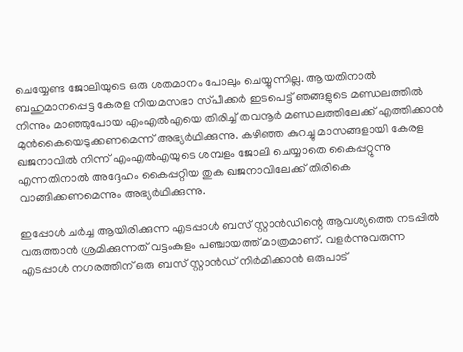ചെയ്യേണ്ട ജോലിയുടെ ഒരു ശതമാനം പോലും ചെയ്യുന്നില്ല. ആയതിനാൽ ബഹുമാനപ്പെട്ട കേരള നിയമസഭാ സ്‌പീക്കർ ഇടപെട്ട് ഞങ്ങളുടെ മണ്ഡലത്തിൽ നിന്നും മാഞ്ഞുപോയ എംഎൽഎയെ തിരിച്ച് തവനൂർ മണ്ഡലത്തിലേക്ക് എത്തിക്കാൻ മുൻകൈയെടുക്കണമെന്ന് അഭ്യർഥിക്കുന്നു. കഴിഞ്ഞ കുറച്ചു മാസങ്ങളായി കേരള ഖജനാവിൽ നിന്ന് എംഎൽഎയുടെ ശമ്പളം ജോലി ചെയ്യാതെ കൈപ്പറ്റുന്നു എന്നതിനാൽ അദ്ദേഹം കൈപ്പറ്റിയ തുക ഖജനാവിലേക്ക് തിരികെ വാങ്ങിക്കണമെന്നും അഭ്യർഥിക്കുന്നു.

ഇപ്പോൾ ചർച്ച ആയിരിക്കുന്ന എടപ്പാൾ ബസ് സ്റ്റാൻഡിന്റെ ആവശ്യത്തെ നടപ്പിൽ വരുത്താൻ ശ്രമിക്കുന്നത് വട്ടംകുളം പഞ്ചായത്ത് മാത്രമാണ്. വളർന്നുവരുന്ന എടപ്പാൾ നഗരത്തിന് ഒരു ബസ് സ്റ്റാൻഡ് നിർമിക്കാൻ ഒരുപാട്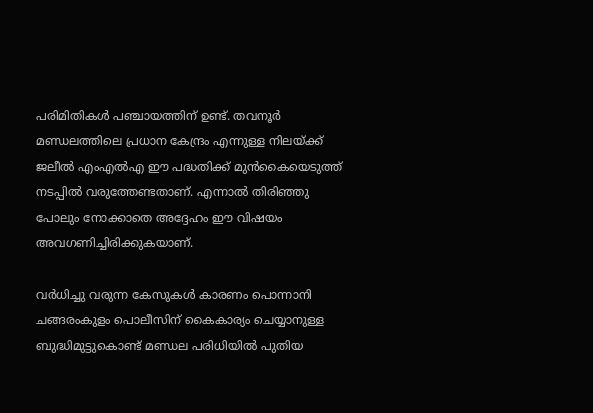പരിമിതികൾ പഞ്ചായത്തിന് ഉണ്ട്. തവനൂർ മണ്ഡലത്തിലെ പ്രധാന കേന്ദ്രം എന്നുള്ള നിലയ്ക്ക് ജലീൽ എംഎൽഎ ഈ പദ്ധതിക്ക് മുൻകൈയെടുത്ത് നടപ്പിൽ വരുത്തേണ്ടതാണ്. എന്നാൽ തിരിഞ്ഞു പോലും നോക്കാതെ അദ്ദേഹം ഈ വിഷയം അവഗണിച്ചിരിക്കുകയാണ്.

വർധിച്ചു വരുന്ന കേസുകൾ കാരണം പൊന്നാനി ചങ്ങരംകുളം പൊലീസിന് കൈകാര്യം ചെയ്യാനുള്ള ബുദ്ധിമുട്ടുകൊണ്ട് മണ്ഡല പരിധിയിൽ പുതിയ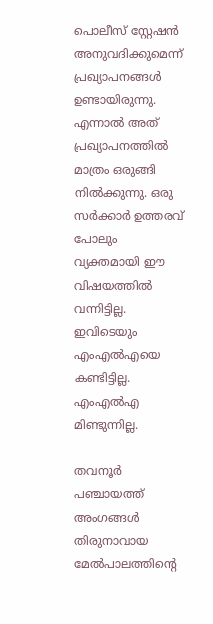പൊലീസ് സ്റ്റേഷൻ അനുവദിക്കുമെന്ന് പ്രഖ്യാപനങ്ങൾ ഉണ്ടായിരുന്നു. എന്നാൽ അത് പ്രഖ്യാപനത്തിൽ മാത്രം ഒരുങ്ങി നിൽക്കുന്നു. ഒരു സർക്കാർ ഉത്തരവ് പോലും വ്യക്തമായി ഈ വിഷയത്തിൽ വന്നിട്ടില്ല. ഇവിടെയും എംഎൽഎയെ കണ്ടിട്ടില്ല. എംഎൽഎ മിണ്ടുന്നില്ല.

തവനൂർ പഞ്ചായത്ത് അംഗങ്ങൾ തിരുനാവായ മേൽപാലത്തിന്റെ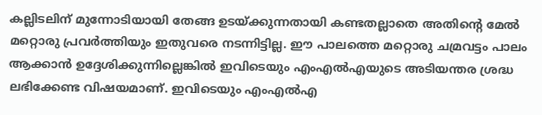കല്ലിടലിന് മുന്നോടിയായി തേങ്ങ ഉടയ്ക്കുന്നതായി കണ്ടതല്ലാതെ അതിന്റെ മേൽ മറ്റൊരു പ്രവർത്തിയും ഇതുവരെ നടന്നിട്ടില്ല. ഈ പാലത്തെ മറ്റൊരു ചമ്രവട്ടം പാലം ആക്കാൻ ഉദ്ദേശിക്കുന്നില്ലെങ്കിൽ ഇവിടെയും എംഎൽഎയുടെ അടിയന്തര ശ്രദ്ധ ലഭിക്കേണ്ട വിഷയമാണ്. ഇവിടെയും എംഎൽഎ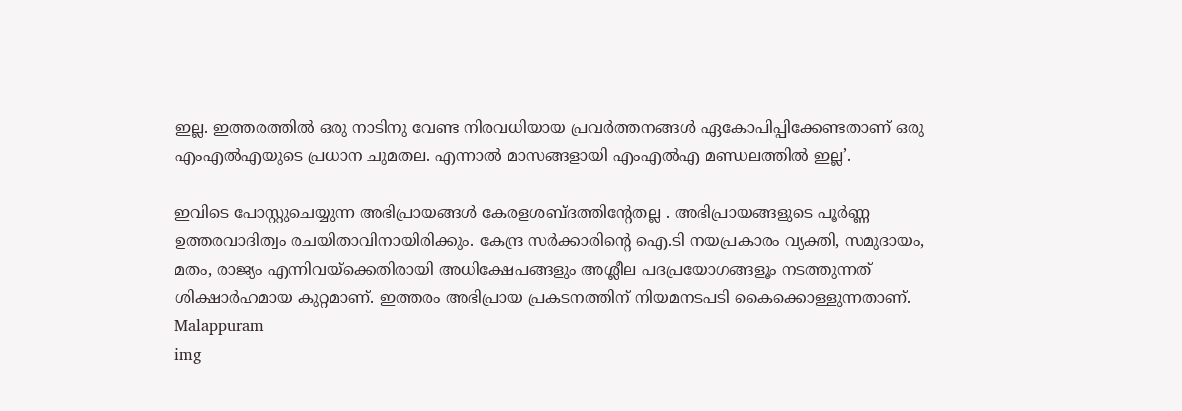ഇല്ല. ഇത്തരത്തിൽ ഒരു നാടിനു വേണ്ട നിരവധിയായ പ്രവർത്തനങ്ങൾ ഏകോപിപ്പിക്കേണ്ടതാണ് ഒരു എംഎൽഎയുടെ പ്രധാന ചുമതല. എന്നാൽ മാസങ്ങളായി എംഎൽഎ മണ്ഡലത്തിൽ ഇല്ല’.

ഇവിടെ പോസ്റ്റുചെയ്യുന്ന അഭിപ്രായങ്ങള്‍ കേരളശബ്‌ദത്തിന്റേതല്ല . അഭിപ്രായങ്ങളുടെ പൂര്‍ണ്ണ ഉത്തരവാദിത്വം രചയിതാവിനായിരിക്കും. കേന്ദ്ര സർക്കാരിന്റെ ഐ.ടി നയപ്രകാരം വ്യക്തി, സമുദായം, മതം, രാജ്യം എന്നിവയ്ക്കെതിരായി അധിക്ഷേപങ്ങളും അശ്ലീല പദപ്രയോഗങ്ങളൂം നടത്തുന്നത് ശിക്ഷാര്‍ഹമായ കുറ്റമാണ്. ഇത്തരം അഭിപ്രായ പ്രകടനത്തിന് നിയമനടപടി കൈക്കൊള്ളുന്നതാണ്.
Malappuram
img